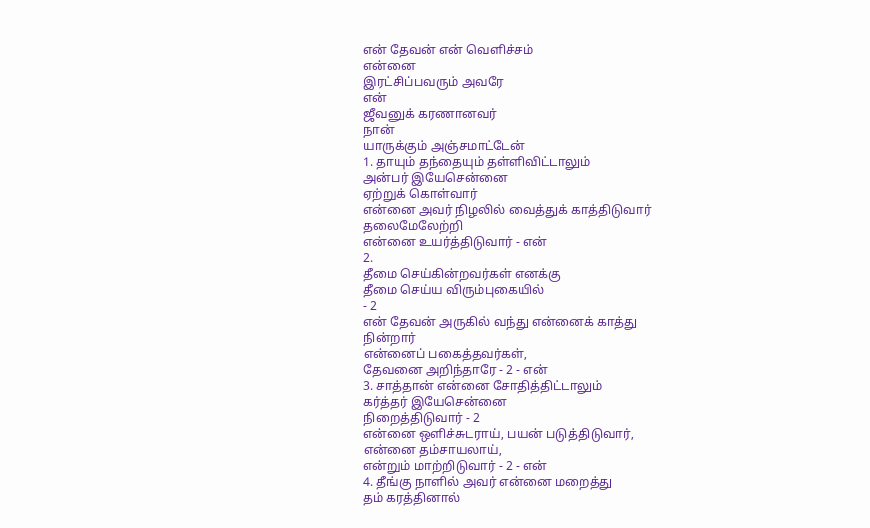என் தேவன் என் வெளிச்சம்
என்னை
இரட்சிப்பவரும் அவரே
என்
ஜீவனுக் கரணானவர்
நான்
யாருக்கும் அஞ்சமாட்டேன்
1. தாயும் தந்தையும் தள்ளிவிட்டாலும்
அன்பர் இயேசென்னை
ஏற்றுக் கொள்வார்
என்னை அவர் நிழலில் வைத்துக் காத்திடுவார்
தலைமேலேற்றி
என்னை உயர்த்திடுவார் - என்
2.
தீமை செய்கின்றவர்கள் எனக்கு
தீமை செய்ய விரும்புகையில்
- 2
என் தேவன் அருகில் வந்து என்னைக் காத்து
நின்றார்
என்னைப் பகைத்தவர்கள்,
தேவனை அறிந்தாரே - 2 - என்
3. சாத்தான் என்னை சோதித்திட்டாலும்
கர்த்தர் இயேசென்னை
நிறைத்திடுவார் - 2
என்னை ஒளிச்சுடராய், பயன் படுத்திடுவார்,
என்னை தம்சாயலாய்,
என்றும் மாற்றிடுவார் - 2 - என்
4. தீங்கு நாளில் அவர் என்னை மறைத்து
தம் கரத்தினால்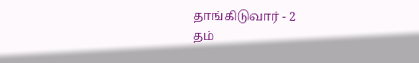தாங்கிடுவார் - 2
தம்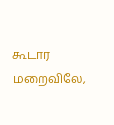கூடார மறைவிலே,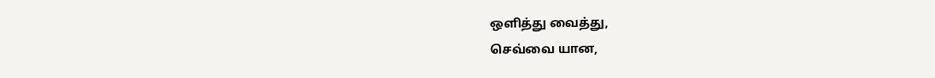ஒளித்து வைத்து,
செவ்வை யான,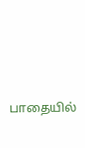பாதையில்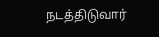நடத்திடுவார்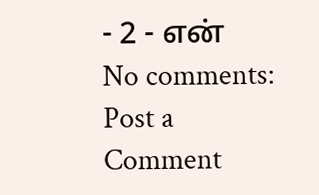- 2 - என்
No comments:
Post a Comment